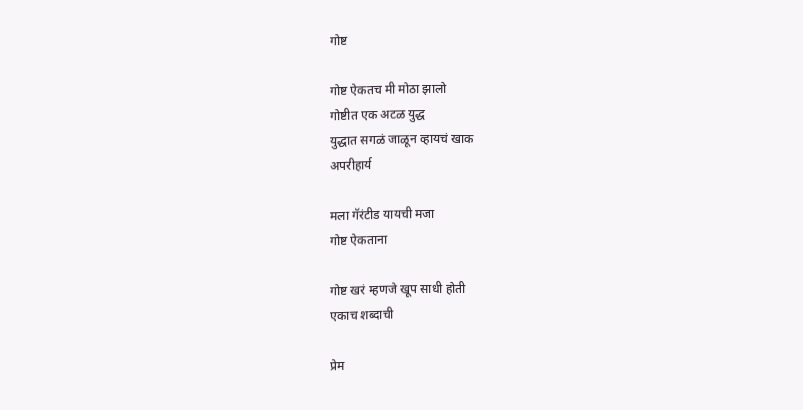गोष्ट

गोष्ट ऐकतच मी मोठा झालो
गोष्टीत एक अटळ युद्ध
युद्धात सगळं जाळून व्हायचं खाक
अपरीहार्य

मला गॅरंटीड यायची मजा
गोष्ट ऐकताना

गोष्ट खरं म्हणजे खूप साधी होती
एकाच शब्दाची

प्रेम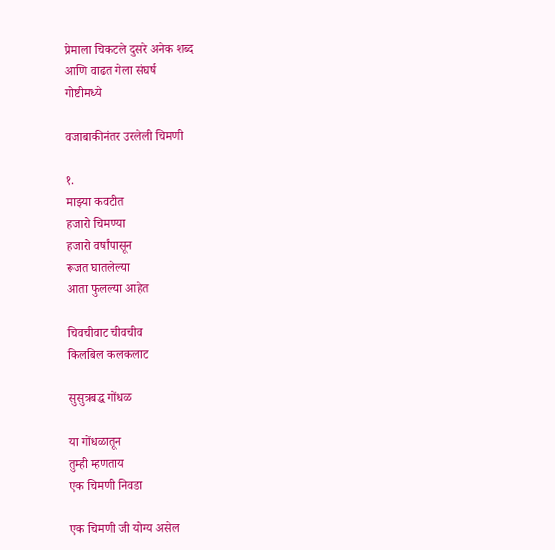प्रेमाला चिकटले दुसरे अनेक शब्द
आणि वाढत गेला संघर्ष
गोष्टीमध्ये

वजाबाकीनंतर उरलेली चिमणी

१.
माझ्या कवटीत
हजारो चिमण्या
हजारो वर्षांपासून
रूजत घातलेल्या
आता फुलल्या आहेत

चिवचीवाट चीवचीव
किलबिल कलकलाट

सुसुत्रबद्ध गोंधळ

या गोंधळातून
तुम्ही म्हणताय
एक चिमणी निवडा

एक चिमणी जी योग्य असेल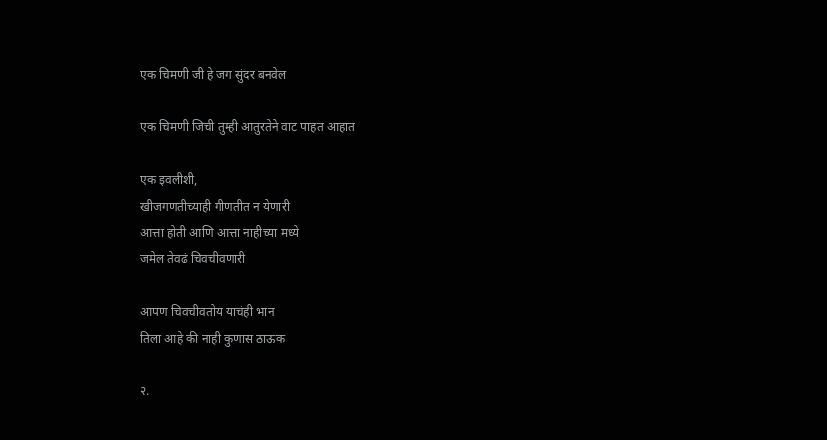एक चिमणी जी हे जग सुंदर बनवेल

एक चिमणी जिची तुम्ही आतुरतेने वाट पाहत आहात

एक इवलीशी,
खीजगणतीच्याही गीणतीत न येणारी
आत्ता होती आणि आत्ता नाहीच्या मध्ये
जमेल तेवढं चिवचीवणारी

आपण चिवचीवतोय याचंही भान
तिला आहे की नाही कुणास ठाऊक

२.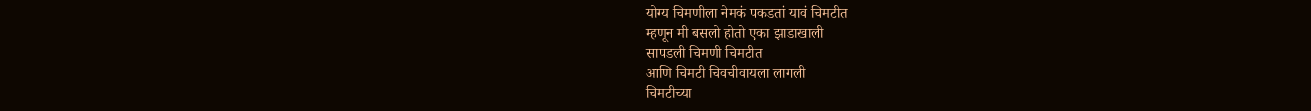योग्य चिमणीला नेमकं पकडतां यावं चिमटीत
म्हणून मी बसलो होतो एका झाडाखाली
सापडली चिमणी चिमटीत
आणि चिमटी चिवचीवायला लागली
चिमटीच्या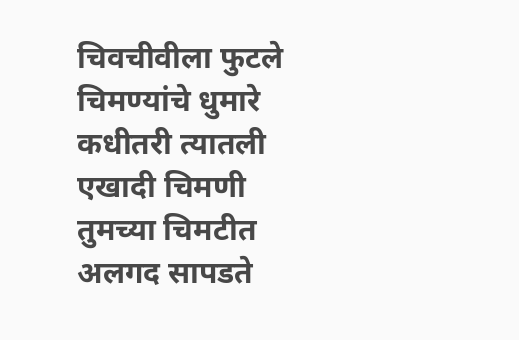चिवचीवीला फुटले चिमण्यांचे धुमारे
कधीतरी त्यातली एखादी चिमणी
तुमच्या चिमटीत अलगद सापडते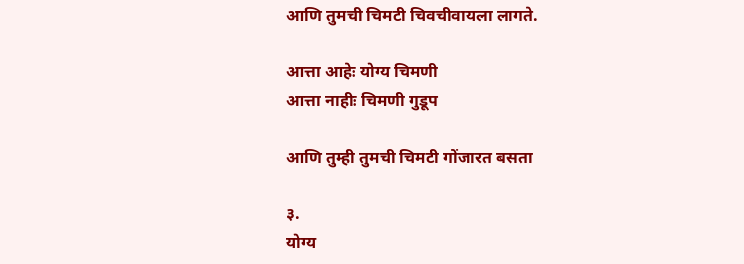आणि तुमची चिमटी चिवचीवायला लागते.

आत्ता आहेः योग्य चिमणी
आत्ता नाहीः चिमणी गुडूप

आणि तुम्ही तुमची चिमटी गोंजारत बसता

३.
योग्य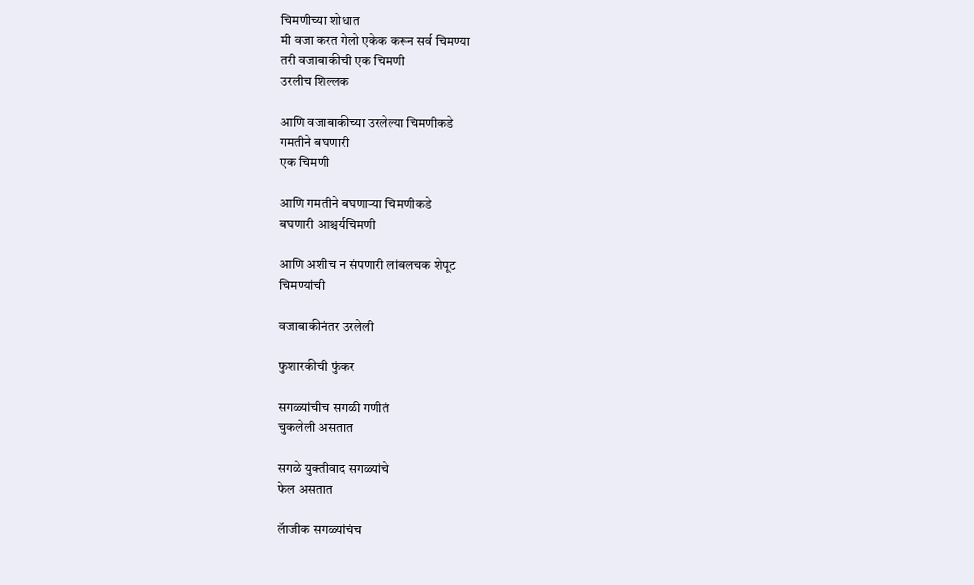चिमणीच्या शोधात
मी वजा करत गेलो एकेक करून सर्व चिमण्या
तरी वजाबाकीची एक चिमणी
उरलीच शिल्लक

आणि वजाबाकीच्या उरलेल्या चिमणीकडे
गमतीने बघणारी
एक चिमणी

आणि गमतीने बघणाऱ्या चिमणीकडे
बघणारी आश्चर्यचिमणी

आणि अशीच न संपणारी लांबलचक शेपूट
चिमण्यांची

वजाबाकीनंतर उरलेली

फुशारकीची फुंकर

सगळ्यांचीच सगळी गणीतं
चुकलेली असतात

सगळे युक्तीवाद सगळ्यांचे
फेल असतात

लॅाजीक सगळ्यांचंच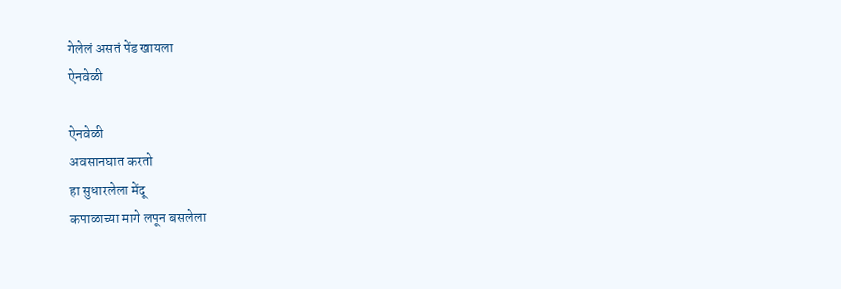गेलेलं असतं पेंड खायला
ऐनवेळी

ऐनवेळी
अवसानघात करतो
हा सुधारलेला मेंदू
कपाळाच्या मागे लपून बसलेला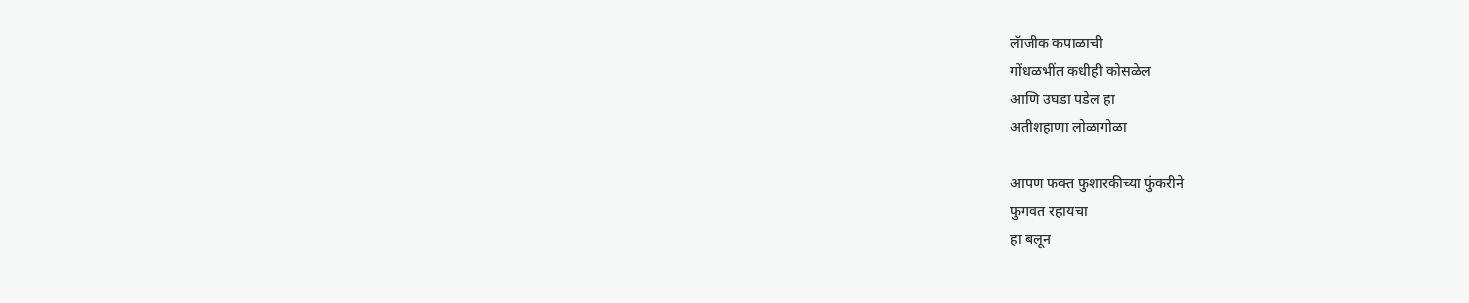लॅाजीक कपाळाची
गोंधळभींत कधीही कोसळेल
आणि उघडा पडेल हा
अतीशहाणा लोळागोळा

आपण फक्त फुशारकीच्या फुंकरीने
फुगवत रहायचा
हा बलून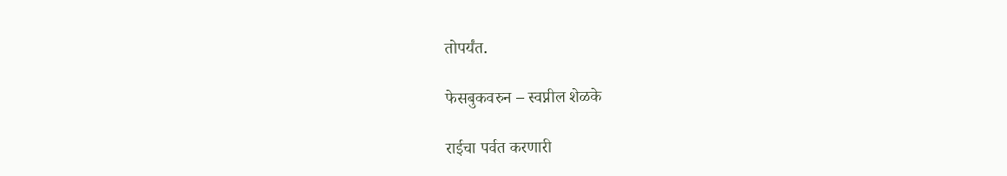तोपर्यंत.

फेसबुकवरुन – स्वप्नील शेळके

राईचा पर्वत करणारी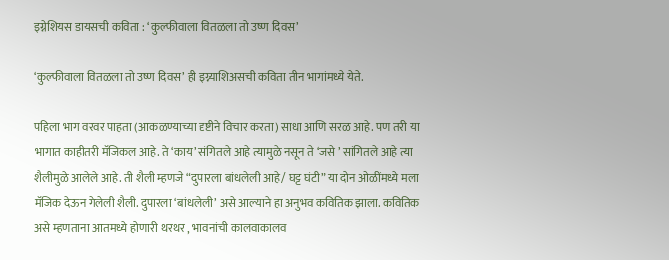इग्नेशियस डायसची कविता : ‘कुल्फीवाला वितळला तो उष्ण दिवस’

‘कुल्फीवाला वितळला तो उष्ण दिवस’ ही इग्न्याशिअसची कविता तीन भागांमध्ये येते.

पहिला भाग वरवर पाहता (आकळण्याच्या दृष्टीने विचार करता) साधा आणि सरळ आहे. पण तरी या भागात काहीतरी मॅजिकल आहे. ते ‘काय’ संगितले आहे त्यामुळे नसून ते ‘जसे ’ सांगितले आहे त्या शैलीमुळे आलेले आहे. ती शैली म्हणजे “दुपारला बांधलेली आहे/ घट्ट घंटी” या दोन ओळींमध्ये मला मॅजिक देऊन गेलेली शैली. दुपारला ‘बांधलेली’ असे आल्याने हा अनुभव कवितिक झाला. कवितिक असे म्हणताना आतमध्ये होणारी थरथर , भावनांची कालवाकालव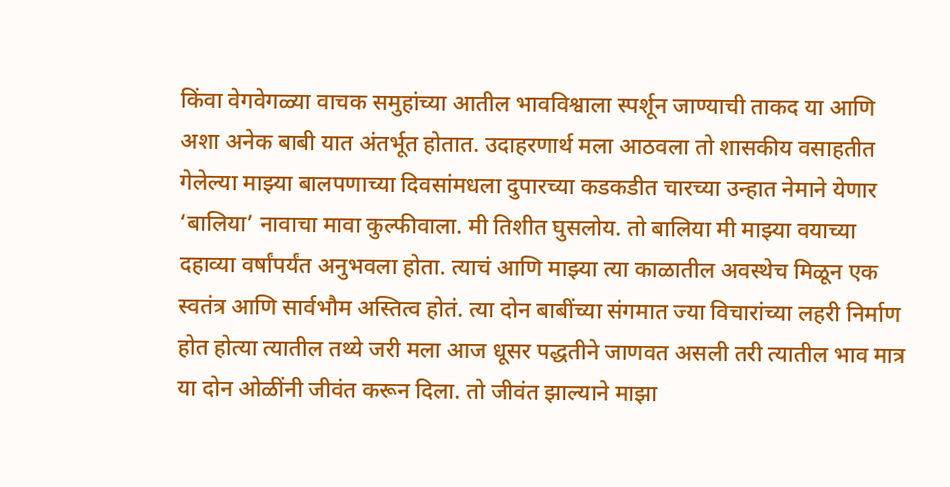किंवा वेगवेगळ्या वाचक समुहांच्या आतील भावविश्वाला स्पर्शून जाण्याची ताकद या आणि अशा अनेक बाबी यात अंतर्भूत होतात. उदाहरणार्थ मला आठवला तो शासकीय वसाहतीत गेलेल्या माझ्या बालपणाच्या दिवसांमधला दुपारच्या कडकडीत चारच्या उन्हात नेमाने येणार ‘बालिया’ नावाचा मावा कुल्फीवाला. मी तिशीत घुसलोय. तो बालिया मी माझ्या वयाच्या दहाव्या वर्षांपर्यंत अनुभवला होता. त्याचं आणि माझ्या त्या काळातील अवस्थेच मिळून एक स्वतंत्र आणि सार्वभौम अस्तित्व होतं. त्या दोन बाबींच्या संगमात ज्या विचारांच्या लहरी निर्माण होत होत्या त्यातील तथ्ये जरी मला आज धूसर पद्धतीने जाणवत असली तरी त्यातील भाव मात्र या दोन ओळींनी जीवंत करून दिला. तो जीवंत झाल्याने माझा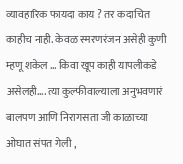व्यावहारिक फायदा काय ? तर कदाचित काहीच नाही. केवळ स्मरणरंजन असेही कुणी म्हणू शकेल … किवा खूप काही यापलीकडे असेलही…. त्या कुल्फीवाल्याला अनुभवणारं बालपण आणि निरागसता जी काळाच्या ओघात संपत गेली ,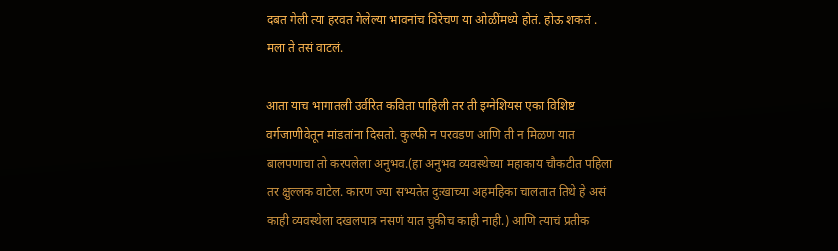दबत गेली त्या हरवत गेलेल्या भावनांच विरेचण या ओळींमध्ये होतं. होऊ शकतं . मला ते तसं वाटलं.

आता याच भागातली उर्वरित कविता पाहिली तर ती इग्नेशियस एका विशिष्ट वर्गजाणीवेतून मांडतांना दिसतो. कुल्फी न परवडण आणि ती न मिळण यात बालपणाचा तो करपलेला अनुभव.(हा अनुभव व्यवस्थेच्या महाकाय चौकटीत पहिला तर क्षुल्लक वाटेल. कारण ज्या सभ्यतेत दुःखाच्या अहमहिका चालतात तिथे हे असं काही व्यवस्थेला दखलपात्र नसणं यात चुकीच काही नाही.) आणि त्याचं प्रतीक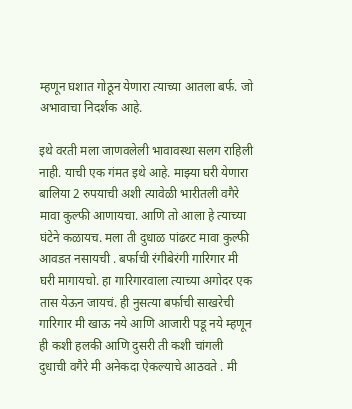म्हणून घशात गोठून येणारा त्याच्या आतला बर्फ. जो अभावाचा निदर्शक आहे.

इथे वरती मला जाणवलेली भावावस्था सलग राहिली नाही. याची एक गंमत इथे आहे. माझ्या घरी येणारा बालिया 2 रुपयाची अशी त्यावेळी भारीतली वगैरे मावा कुल्फी आणायचा. आणि तो आला हे त्याच्या घंटेने कळायच. मला ती दुधाळ पांढरट मावा कुल्फी आवडत नसायची . बर्फाची रंगीबेरंगी गारिगार मी घरी मागायचो. हा गारिगारवाला त्याच्या अगोदर एक तास येऊन जायचं. ही नुसत्या बर्फाची साखरेची गारिगार मी खाऊ नये आणि आजारी पडू नये म्हणून ही कशी हलकी आणि दुसरी ती कशी चांगली दुधाची वगैरे मी अनेकदा ऐकल्याचे आठवते . मी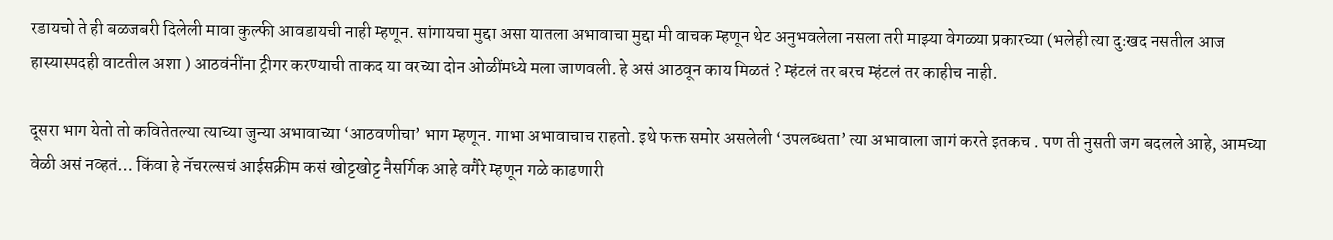रडायचो ते ही बळजबरी दिलेली मावा कुल्फी आवडायची नाही म्हणून. सांगायचा मुद्दा असा यातला अभावाचा मुद्दा मी वाचक म्हणून थेट अनुभवलेला नसला तरी माझ्या वेगळ्या प्रकारच्या (भलेही त्या दुःखद नसतील आज हास्यास्पदही वाटतील अशा ) आठवंनींना ट्रीगर करण्याची ताकद या वरच्या दोन ओळींमध्ये मला जाणवली. हे असं आठवून काय मिळतं ? म्हंटलं तर बरच म्हंटलं तर काहीच नाही.

दूसरा भाग येतो तो कवितेतल्या त्याच्या जुन्या अभावाच्या ‘आठवणीचा’ भाग म्हणून. गाभा अभावाचाच राहतो. इथे फक्त समोर असलेली ‘उपलब्धता’ त्या अभावाला जागं करते इतकच . पण ती नुसती जग बदलले आहे, आमच्या वेळी असं नव्हतं… किंवा हे नॅचरल्सचं आईसक्रीम कसं खोट्टखोट्ट नैसर्गिक आहे वगैरे म्हणून गळे काढणारी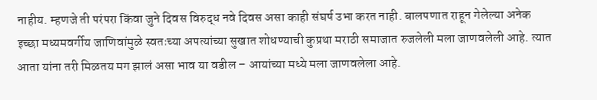नाहीय. म्हणजे ती परंपरा किंवा जुने दिवस विरुद्ध नवे दिवस असा काही संघर्ष उभा करत नाही. बालपणात राहून गेलेल्या अनेक इच्छा मध्यमवर्गीय जाणिवांमुळे स्वतःच्या अपत्यांच्या सुखात शोधण्याची कुप्रथा मराठी समाजात रुजलेली मला जाणवलेली आहे. त्यात आता यांना तरी मिळतय मग झालं असा भाव या वडील – आयांच्या मध्ये मला जाणवलेला आहे.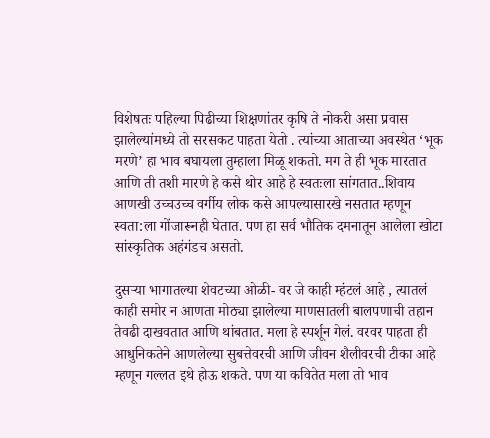विशेषतः पहिल्या पिढीच्या शिक्षणांतर कृषि ते नोकरी असा प्रवास झालेल्यांमध्ये तो सरसकट पाहता येतो . त्यांच्या आताच्या अवस्थेत ‘भूक मरणे’ हा भाव बघायला तुम्हाला मिळू शकतो. मग ते ही भूक मारतात आणि ती तशी मारणे हे कसे थोर आहे हे स्वतःला सांगतात..शिवाय आणखी उच्चउच्च वर्गीय लोक कसे आपल्यासारखे नसतात म्हणून स्वता:ला गोंजारूनही घेतात. पण हा सर्व भौतिक दमनातून आलेला खोटा सांस्कृतिक अहंगंडच असतो.

दुसर्‍या भागातल्या शेवटच्या ओळी- वर जे काही म्हंटलं आहे , त्यातलं काही समोर न आणता मोठ्या झालेल्या माणसातली बालपणाची तहान तेवढी दाखवतात आणि थांबतात. मला हे स्पर्शून गेलं. वरवर पाहता ही आधुनिकतेने आणलेल्या सुबत्तेवरची आणि जीवन शैलीवरची टीका आहे म्हणून गल्लत इथे होऊ शकते. पण या कवितेत मला तो भाव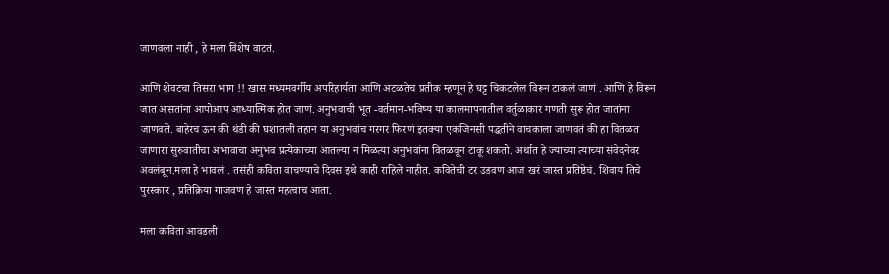जाणवला नाही , हे मला विशेष वाटतं.

आणि शेवटचा तिसरा भाग !! खास मध्यमवर्गीय अपरिहार्यता आणि अटळतेच प्रतीक म्हणून हे घट्ट चिकटलेल विरून टाकलं जाणं . आणि हे विरून जात असतांना आपोआप आध्यात्मिक होत जाणं. अनुभवाची भूत -वर्तमान-भविष्य या कालमापनातील वर्तुळाकार गणती सुरू होत जातांना जाणवते. बाहेरच ऊन की थंडी की घशातली तहान या अनुभवांच गरगर फिरणं इतक्या एकजिनसी पद्धतीने वाचकाला जाणवतं की हा वितळत जाणारा सुरुवातीचा अभावाचा अनुभव प्रत्येकाच्या आतल्या न मिळत्या अनुभवांना वितळवून टाकू शकतो. अर्थात हे ज्याच्या त्याच्या संवेदनेवर अवलंबून.मला हे भावलं . तसंही कविता वाचण्याचे दिवस इथे काही राहिले नाहीत. कवितेची टर उडवण आज खरं जास्त प्रतिष्ठेचं. शिवाय तिचे पुरस्कार , प्रतिक्रिया गाजवण हे जास्त महत्वाच आता.

मला कविता आवडली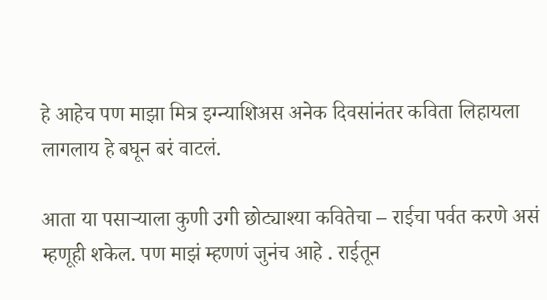हे आहेच पण माझा मित्र इग्न्याशिअस अनेक दिवसांनंतर कविता लिहायला लागलाय हे बघून बरं वाटलं.

आता या पसार्‍याला कुणी उगी छोट्याश्या कवितेचा – राईचा पर्वत करणे असं म्हणूही शकेल. पण माझं म्हणणं जुनंच आहे . राईतून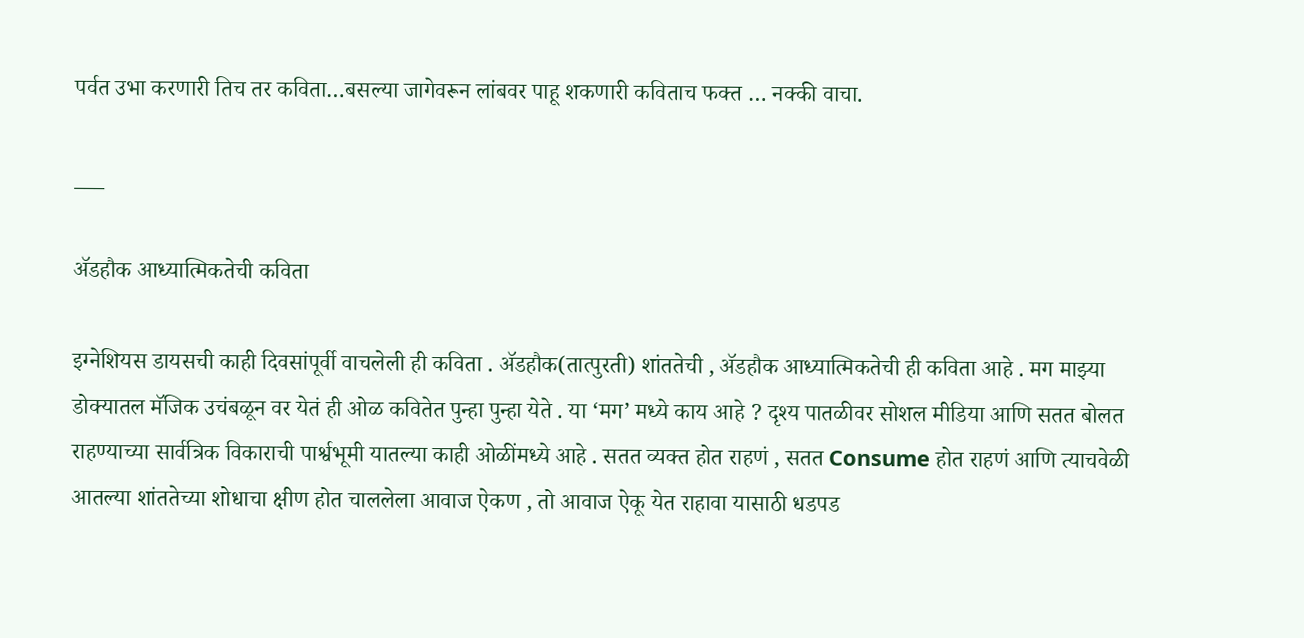पर्वत उभा करणारी तिच तर कविता…बसल्या जागेवरून लांबवर पाहू शकणारी कविताच फक्त … नक्की वाचा.

___

ॲडहौक आध्यात्मिकतेची कविता

इग्नेशियस डायसची काही दिवसांपूर्वी वाचलेली ही कविता . ॲडहौक(तात्पुरती) शांततेची , ॲडहौक आध्यात्मिकतेची ही कविता आहे . मग माझ्या डोक्यातल मॅजिक उचंबळून वर येतं ही ओळ कवितेत पुन्हा पुन्हा येते . या ‘मग’ मध्ये काय आहे ? दृश्य पातळीवर सोशल मीडिया आणि सतत बोलत राहण्याच्या सार्वत्रिक विकाराची पार्श्वभूमी यातल्या काही ओळींमध्ये आहे . सतत व्यक्त होत राहणं , सतत Consume होत राहणं आणि त्याचवेळी आतल्या शांततेच्या शोधाचा क्षीण होत चाललेला आवाज ऐकण , तो आवाज ऐकू येत राहावा यासाठी धडपड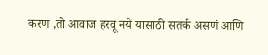करण ,तो आवाज हरवू नये यासाठी सतर्क असणं आणि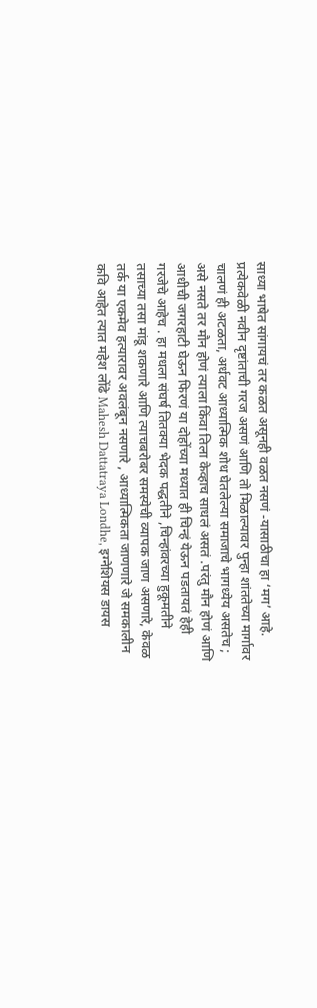साध्या भाषेत सांगायचं तर कळत असूनही वळत नसणं -यासाठीचा हा ‘मग’ आहे. प्रत्येकवेळी नवीन दृष्टांताची गरज असणं आणि तो मिळाल्यावर पुन्हा शांततेच्या मार्गावर चालणं ही अटळता, अर्धवट आध्यात्मिक शोध घेतलेल्या समाजाचे भागध्येय असतेच ; असे नसते तर मौन होणं त्याला किंवा तिला केव्हाच साधलं असतं .परंतु मौन होणं आणि आधीची जगरहाटी घेऊन फिरणं या दोहोंच्या मध्यात ही चिन्हं येऊन पडतायतं हेही गरजेचे आहेच . हा मधला संघर्ष तितक्या भेदक पद्धतीने ,चिन्हांवरच्या हुकूमतीने तसाच्या तसा मांडू शकणारे आणि त्याचबरोबर समस्येची व्यापक जाण असणारे, केवळ तर्क या एकमेव हत्यारावर अवलंबून नसणारे , आध्यात्मिकता जाणणारे जे समकालीन कवि आहेत त्यात महेश लोंढे Mahesh Dattatraya Londhe, इग्नेशियस डायस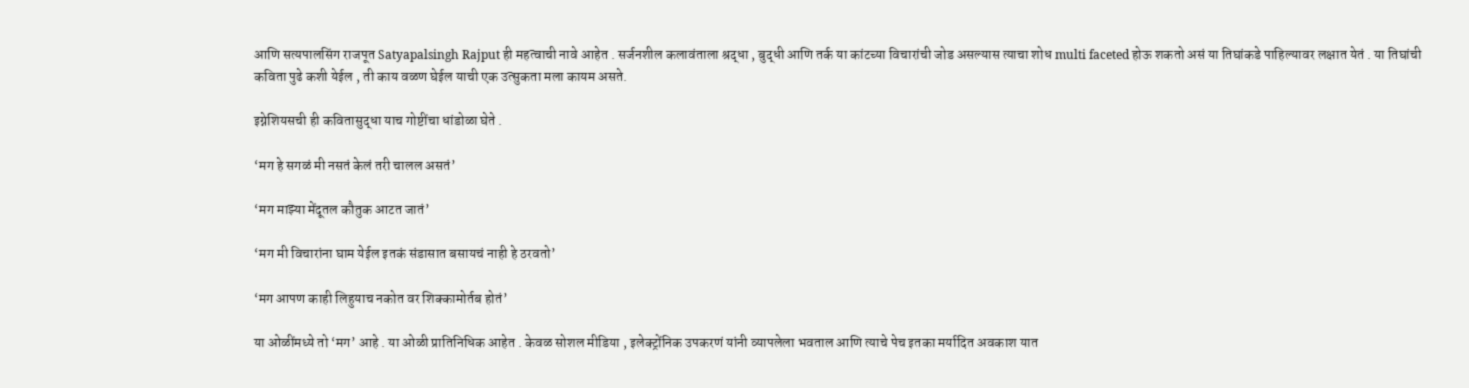आणि सत्यपालसिंग राजपूत Satyapalsingh Rajput ही महत्वाची नावे आहेत . सर्जनशील कलावंताला श्रद्धा , बुद्धी आणि तर्क या कांटच्या विचारांची जोड असल्यास त्याचा शोध multi faceted होऊ शकतो असं या तिघांकडे पाहिल्यावर लक्षात येतं . या तिघांची कविता पुढे कशी येईल , ती काय वळण घेईल याची एक उत्सुकता मला कायम असते.

इग्नेशियसची ही कवितासुद्धा याच गोष्टींचा धांडोळा घेते .

‘मग हे सगळं मी नसतं केलं तरी चालल असतं’

‘मग माझ्या मेंदूतल कौतुक आटत जातं’

‘मग मी विचारांना घाम येईल इतकं संडासात बसायचं नाही हे ठरवतो’

‘मग आपण काही लिहुयाच नकोत वर शिक्कामोर्तब होतं’

या ओळींमध्ये तो ‘मग’ आहे . या ओळी प्रातिनिधिक आहेत . केवळ सोशल मीडिया , इलेक्ट्रोंनिक उपकरणं यांनी व्यापलेला भवताल आणि त्याचे पेच इतका मर्यादित अवकाश यात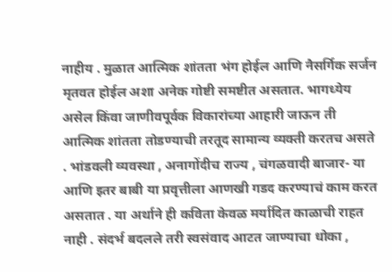नाहीय . मुळात आत्मिक शांतता भंग होईल आणि नैसर्गिक सर्जन मृतवत होईल अशा अनेक गोष्टी समष्टीत असतात. भागध्येय असेल किंवा जाणीवपूर्वक विकारांच्या आहारी जाऊन ती आत्मिक शांतता तोडण्याची तरतूद सामान्य व्यक्ती करतच असते . भांडवली व्यवस्था , अनागोंदीच राज्य , चंगळवादी बाजार- या आणि इतर बाबी या प्रवृत्तीला आणखी गडद करण्याचं काम करत असतात . या अर्थाने ही कविता केवळ मर्यादित काळाची राहत नाही . संदर्भ बदलले तरी स्वसंवाद आटत जाण्याचा धोका ,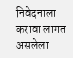निवेदनाला करावा लागत असलेला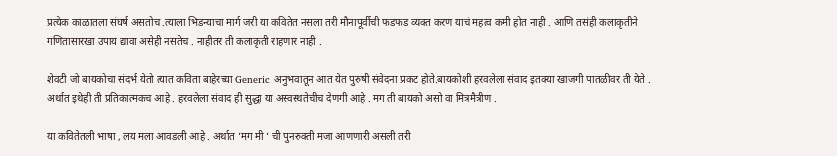प्रत्येक काळातला संघर्ष असतोच .त्याला भिडन्याचा मार्ग जरी या कवितेत नसला तरी मौनापूर्वीची फडफड व्यक्त करण याचं महत्व कमी होत नाही . आणि तसंही कलाकृतीने गणितासारखा उपाय द्यावा असेही नसतेच . नाहीतर ती कलाकृती राहणार नाही .

शेवटी जो बायकोचा संदर्भ येतो त्यात कविता बाहेरच्या Generic अनुभवातून आत येत पुरुषी संवेदना प्रकट होते.बायकोशी हरवलेला संवाद इतक्या खाजगी पातळीवर ती येते . अर्थात इथेही ती प्रतिकात्मकच आहे . हरवलेला संवाद ही सुद्धा या अस्वस्थतेचीच देणगी आहे . मग ती बायको असो वा मित्रमैत्रीण .

या कवितेतली भाषा , लय मला आवडली आहे . अर्थात ‘मग मी ‘ ची पुनरुक्ती मजा आणणारी असली तरी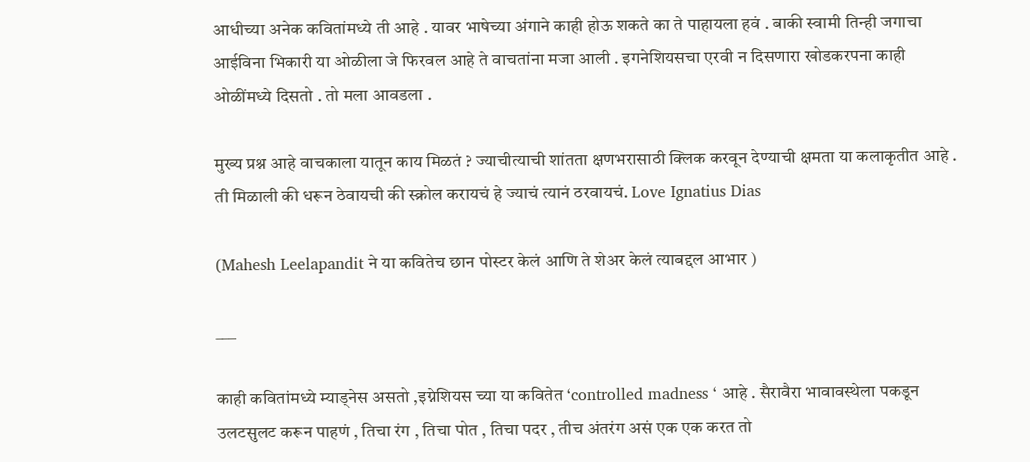आधीच्या अनेक कवितांमध्ये ती आहे . यावर भाषेच्या अंगाने काही होऊ शकते का ते पाहायला हवं . बाकी स्वामी तिन्ही जगाचा आईविना भिकारी या ओळीला जे फिरवल आहे ते वाचतांना मजा आली . इगनेशियसचा एरवी न दिसणारा खोडकरपना काही ओळींमध्ये दिसतो . तो मला आवडला .

मुख्य प्रश्न आहे वाचकाला यातून काय मिळतं ? ज्याचीत्याची शांतता क्षणभरासाठी क्लिक करवून देण्याची क्षमता या कलाकृतीत आहे . ती मिळाली की धरून ठेवायची की स्क्रोल करायचं हे ज्याचं त्यानं ठरवायचं. Love Ignatius Dias

(Mahesh Leelapandit ने या कवितेच छान पोस्टर केलं आणि ते शेअर केलं त्याबद्दल आभार )

___

काही कवितांमध्ये म्याड्नेस असतो ,इग्नेशियस च्या या कवितेत ‘controlled madness ‘ आहे . सैरावैरा भावावस्थेला पकडून उलटसुलट करून पाहणं , तिचा रंग , तिचा पोत , तिचा पदर , तीच अंतरंग असं एक एक करत तो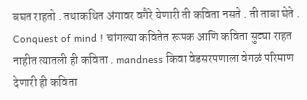बघत राहतो . तथाकथित अंगावर वगैरे येणारी ती कविता नसते . ती ताबा घेते . Conquest of mind ! चांगल्या कवितेत रूपक आणि कविता सुट्या राहत नाहीत त्यातली ही कविता . mandness किवा वेडसरपणाला वेगळं परिमाण देणारी ही कविता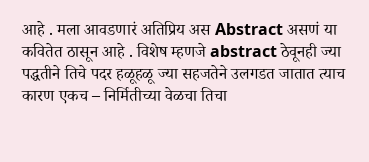आहे . मला आवडणारं अतिप्रिय अस Abstract असणं या कवितेत ठासून आहे . विशेष म्हणजे abstract ठेवूनही ज्या पद्धतीने तिचे पदर हळूहळू ज्या सहजतेने उलगडत जातात त्याच कारण एकच – निर्मितीच्या वेळचा तिचा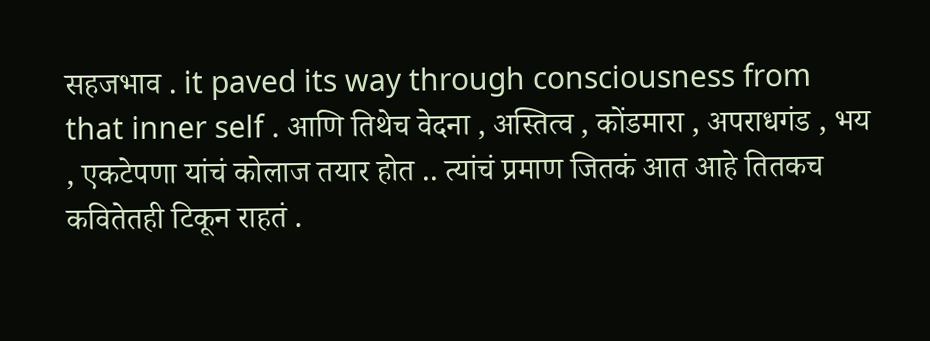सहजभाव . it paved its way through consciousness from that inner self . आणि तिथेच वेदना , अस्तित्व , कोंडमारा , अपराधगंड , भय , एकटेपणा यांचं कोलाज तयार होत .. त्यांचं प्रमाण जितकं आत आहे तितकच कवितेतही टिकून राहतं .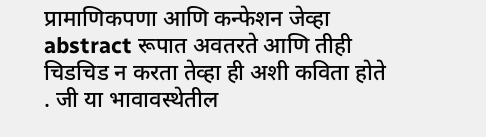प्रामाणिकपणा आणि कन्फेशन जेव्हा abstract रूपात अवतरते आणि तीही चिडचिड न करता तेव्हा ही अशी कविता होते . जी या भावावस्थेतील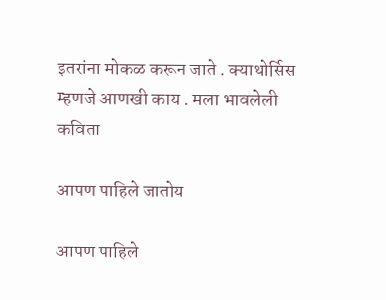इतरांना मोकळ करून जाते . क्याथोर्सिस म्हणजे आणखी काय . मला भावलेली कविता

आपण पाहिले जातोय

आपण पाहिले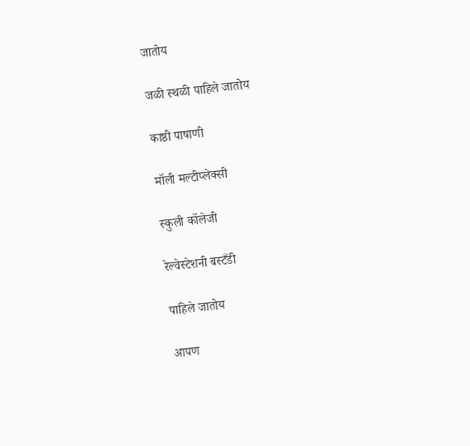जातोय

जळी स्थळी पाहिले जातोय

काष्ठी पाषाणी

मॉली मल्टीप्लेक्सी

स्कुली कॉलेजी

रेल्वेस्टेशनी बस्टँडी

पाहिले जातोय

आपण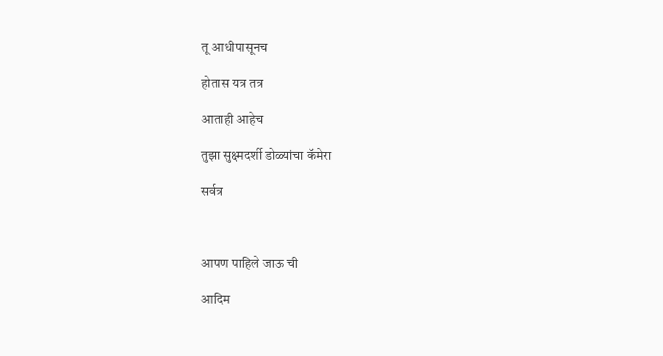तू आधीपासूनच

होतास यत्र तत्र

आताही आहेच

तुझा सुक्ष्मदर्शी डोळ्यांचा कॅमेरा

सर्वत्र



आपण पाहिले जाऊ ची

आदिम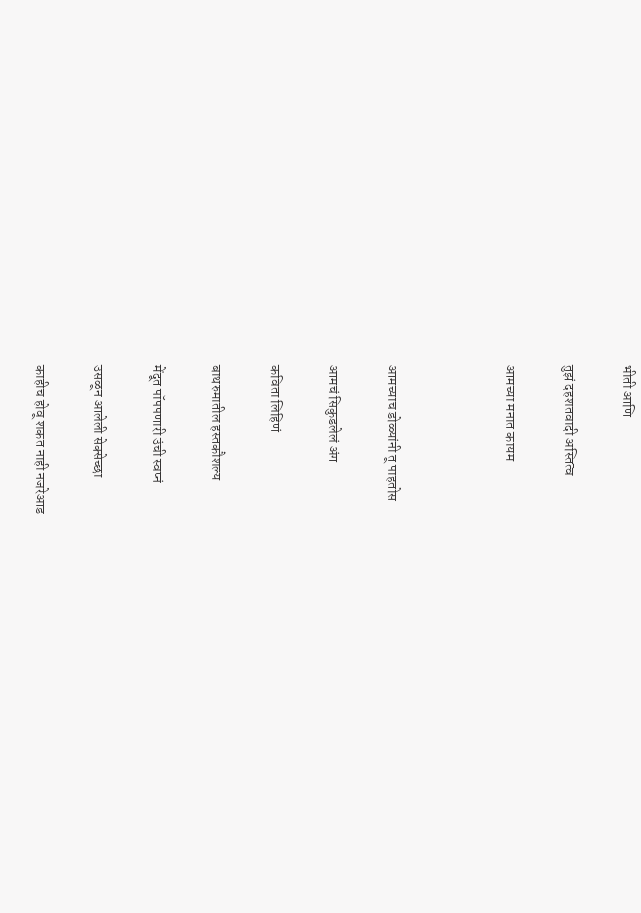भीती आणि

तुझं दहशतवादी अस्तित्व

आमच्या मनात कायम



आमच्याच डोळ्यांनी तू पाहतोस

आमचं सिकुडलेलं अंग

कविता लिहिणं

बाथरुमातील हस्तकौशल्य

मेंदूत पॉपपणारी उंची स्वप्नं

उसळून आलेली सेक्सेच्छा

काहीच होवू शकत नाही नजरेआड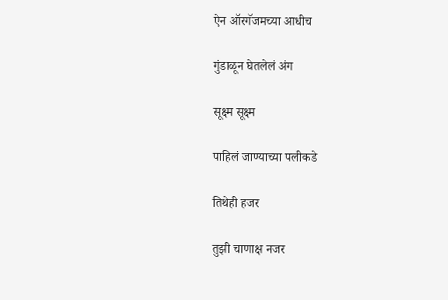ऐन ऑरगॅजमच्या आधीच

गुंडाळून घेतलेलं अंग

सूक्ष्म सूक्ष्म

पाहिलं जाण्याच्या पलीकडे

तिथेही हजर

तुझी चाणाक्ष नजर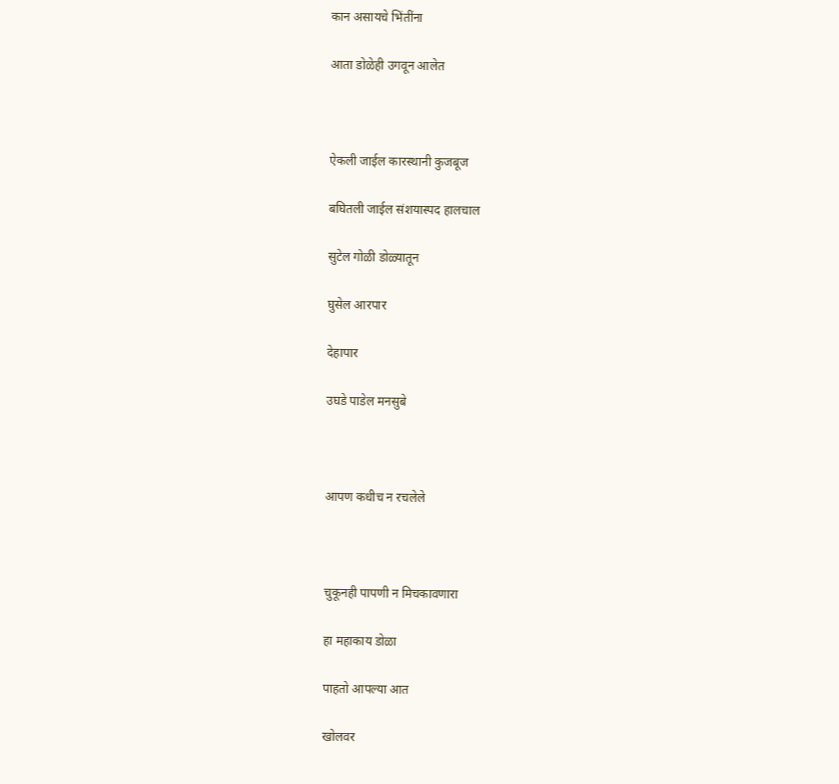कान असायचे भिंतींना

आता डोळेही उगवून आलेत



ऐकली जाईल कारस्थानी कुजबूज

बघितली जाईल संशयास्पद हालचाल

सुटेल गोळी डोळ्यातून

घुसेल आरपार

देहापार

उघडे पाडेल मनसुबे



आपण कधीच न रचलेले



चुकूनही पापणी न मिचकावणारा

हा महाकाय डोळा

पाहतो आपल्या आत

खोलवर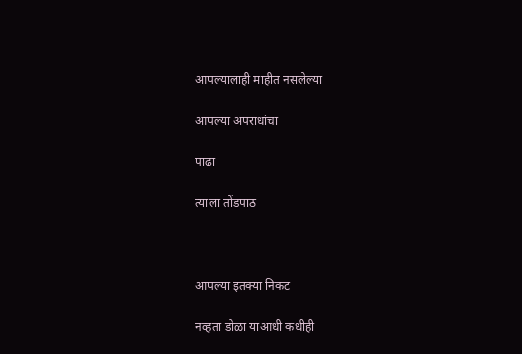आपल्यालाही माहीत नसलेल्या

आपल्या अपराधांचा

पाढा

त्याला तोंडपाठ



आपल्या इतक्या निकट

नव्हता डोळा याआधी कधीही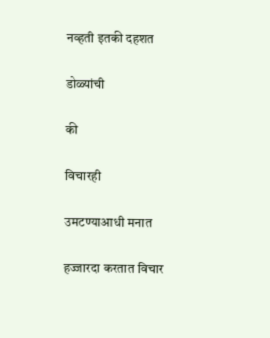नव्हती इतकी दहशत

डोळ्यांची

की

विचारही

उमटण्याआधी मनात

हज्जारदा करतात विचार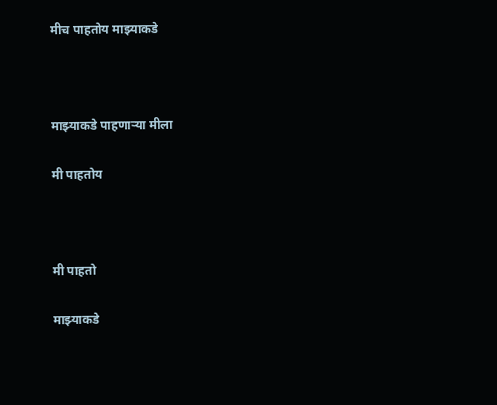मीच पाहतोय माझ्याकडे



माझ्याकडे पाहणार्‍या मीला

मी पाहतोय



मी पाहतो

माझ्याकडे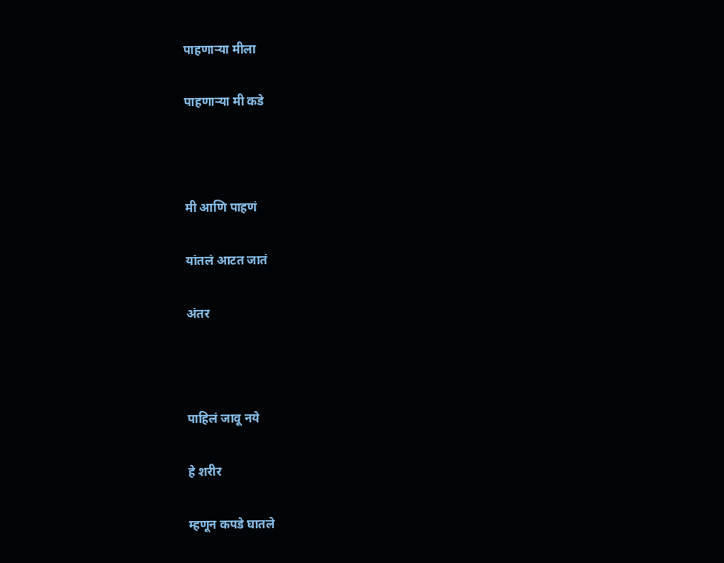पाहणार्‍या मीला

पाहणार्‍या मी कडे



मी आणि पाहणं

यांतलं आटत जातं

अंतर



पाहिलं जावू नये

हे शरीर

म्हणून कपडे घातले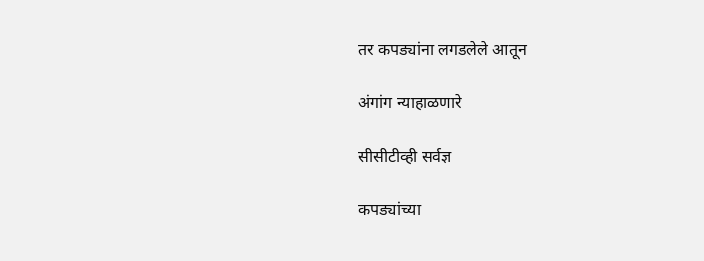तर कपड्यांना लगडलेले आतून

अंगांग न्याहाळणारे

सीसीटीव्ही सर्वज्ञ

कपड्यांच्या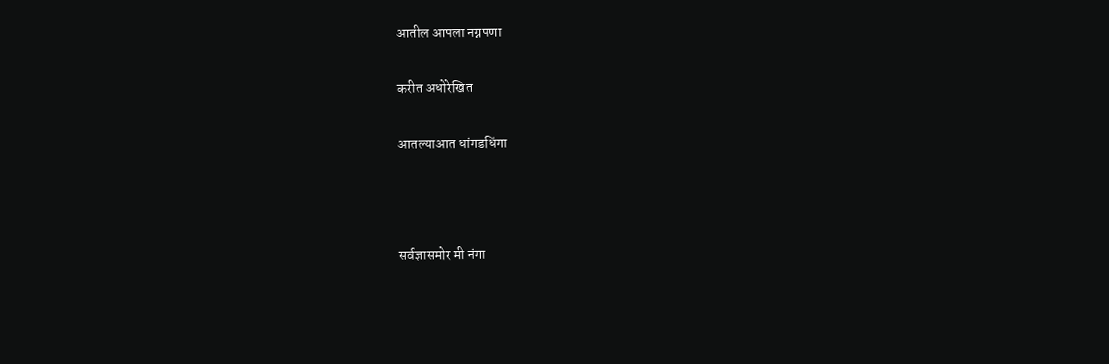आतील आपला नग्नपणा

करीत अधोरेखित

आतल्याआत धांगडधिंगा



सर्वज्ञासमोर मी नंगा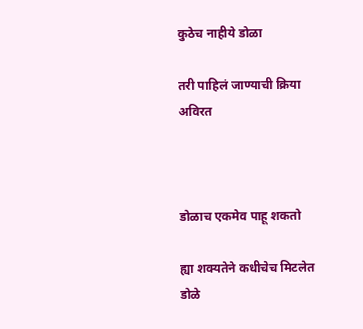कुठेच नाहीये डोळा

तरी पाहिलं जाण्याची क्रिया अविरत



डोळाच एकमेव पाहू शकतो

ह्या शक्यतेने कधीचेच मिटलेत डोळे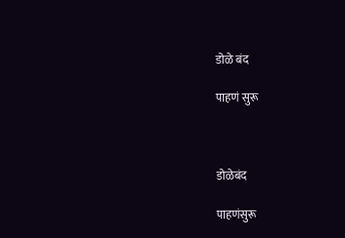डोळे बंद

पाहणं सुरू



डोळेबंद

पाहणंसुरू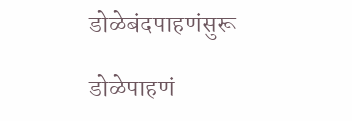डोळेबंदपाहणंसुरू

डोळेपाहणं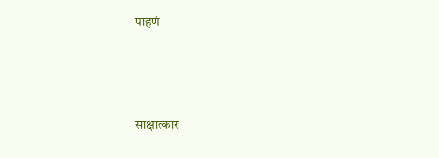पाहणं



साक्षात्कार